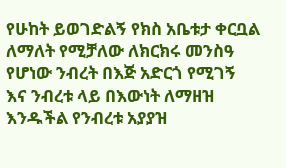የሁከት ይወገድልኝ የክስ አቤቱታ ቀርቧል ለማለት የሚቻለው ለክርክሩ መንስዓ የሆነው ንብረት በእጅ አድርጎ የሚገኝ እና ንብረቱ ላይ በእውነት ለማዘዝ እንዱችል የንብረቱ አያያዝ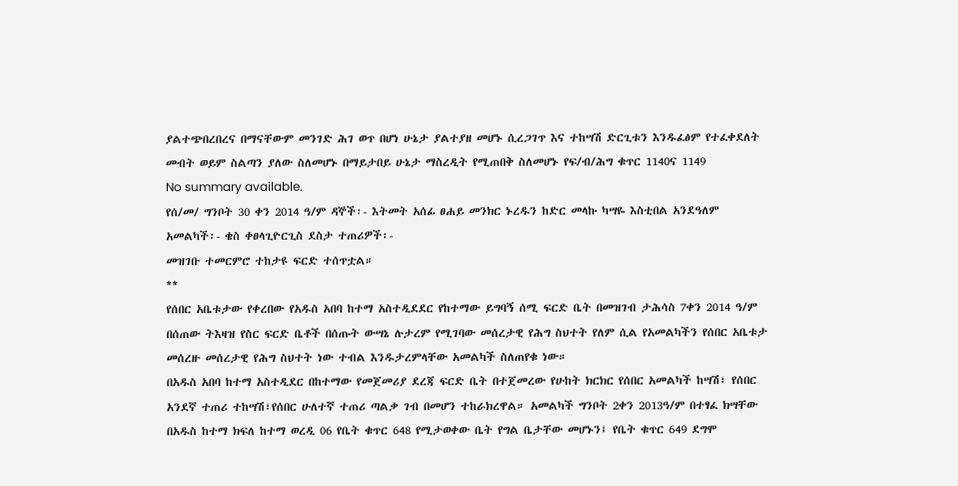ያልተጭበረበረና በማናቸውም መንገድ ሕገ ወጥ በሆነ ሁኔታ ያልተያዘ መሆኑ ሲረጋገጥ እና ተከሣሽ ድርጊቱን እንዱፈፅም የተፈቀደለት መብት ወይም ስልጣን ያለው ስለመሆኑ በማይታበይ ሁኔታ ማስረዲት የሚጠበቅ ስለመሆኑ የፍ/ብ/ሕግ ቁጥር 1140ና 1149
No summary available.
የሰ/መ/ ግንቦት 30 ቀን 2014 ዓ/ም ዳኞች፡- እትመት አሰፊ ፀሐይ መንክር ኑረዱን ከድር መላኩ ካሣዬ እስቲበል አንደዓለም አመልካች፡- ቄስ ቀፀላጊዮርጊስ ደስታ ተጠሪዎች፡-
መዝገቡ ተመርምሮ ተከታዩ ፍርድ ተሰጥቷል።
**
የሰበር አቤቱታው የቀረበው የአዱስ አበባ ከተማ አስተዲደደር የከተማው ይግባኝ ሰሚ ፍርድ ቤት በመዝገብ ታሕሳስ 7ቀን 2014 ዓ/ም በሰጠው ትእዛዝ የስር ፍርድ ቤቶች በሰጡት ውሣኔ ሉታረም የሚገባው መሰረታዊ የሕግ ስህተት የለም ሲል የአመልካችን የሰበር አቤቱታ መሰረዙ መሰረታዊ የሕግ ስህተት ነው ተብል እንዱታረምላቸው አመልካች ስለጠየቁ ነው።
በአዱስ አበባ ከተማ አስተዲደር በከተማው የመጀመሪያ ደረጃ ፍርድ ቤት በተጀመረው የሁከት ክርክር የሰበር አመልካች ከሣሽ፣ የሰበር አንደኛ ተጠሪ ተከሣሽ፣የሰበር ሁለተኛ ተጠሪ ጣልቃ ገብ በመሆን ተከራክረዋል። አመልካች ግንቦት 2ቀን 2013ዓ/ም በተፃፈ ክሣቸው በአዱስ ከተማ ክፍለ ከተማ ወረዲ 06 የቤት ቁጥር 648 የሚታወቀው ቤት የግል ቤታቸው መሆኑን፤ የቤት ቁጥር 649 ደግሞ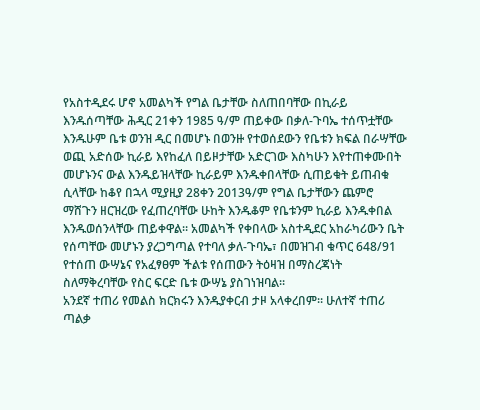የአስተዲደሩ ሆኖ አመልካች የግል ቤታቸው ስለጠበባቸው በኪራይ እንዱሰጣቸው ሕዲር 21ቀን 1985 ዓ/ም ጠይቀው በቃለ-ጉባኤ ተሰጥቷቸው እንዱሁም ቤቱ ወንዝ ዲር በመሆኑ በወንዙ የተወሰደውን የቤቱን ክፍል በራሣቸው ወጪ አድሰው ኪራይ እየከፈለ በይዞታቸው አድርገው እስካሁን እየተጠቀሙበት መሆኑንና ውል እንዱይዝላቸው ኪራይም እንዱቀበላቸው ሲጠይቁት ይጠብቁ ሲላቸው ከቆየ በኋላ ሚያዚያ 28ቀን 2013ዓ/ም የግል ቤታቸውን ጨምሮ ማሸጉን ዘርዝረው የፈጠረባቸው ሁከት እንዱቆም የቤቱንም ኪራይ እንዱቀበል እንዱወሰንላቸው ጠይቀዋል። አመልካች የቀበላው አስተዲደር አከራካሪውን ቤት የሰጣቸው መሆኑን ያረጋግጣል የተባለ ቃለ-ጉባኤ፣ በመዝገብ ቁጥር 648/91 የተሰጠ ውሣኔና የአፈፃፀም ችልቱ የሰጠውን ትዕዛዝ በማስረጃነት ስለማቅረባቸው የስር ፍርድ ቤቱ ውሣኔ ያስገነዝባል።
አንደኛ ተጠሪ የመልስ ክርክሩን እንዱያቀርብ ታዞ አላቀረበም። ሁለተኛ ተጠሪ ጣልቃ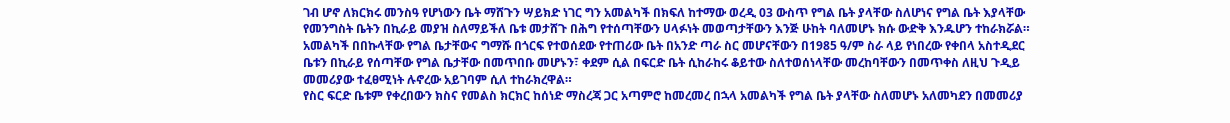ገብ ሆኖ ለክርክሩ መንስዓ የሆነውን ቤት ማሸጉን ሣይክድ ነገር ግን አመልካች በክፍለ ከተማው ወረዲ 03 ውስጥ የግል ቤት ያላቸው ስለሆነና የግል ቤት እያላቸው የመንግስት ቤትን በኪራይ መያዝ ስለማይችለ ቤቱ መታሸጉ በሕግ የተሰጣቸውን ሀላፉነት መወጣታቸውን እንጅ ሁከት ባለመሆኑ ክሱ ውድቅ እንዱሆን ተከራክሯል። አመልካች በበኩላቸው የግል ቤታቸውና ግማሹ በጎርፍ የተወሰደው የተጠሪው ቤት በአንድ ጣራ ስር መሆናቸውን በ1985 ዓ/ም ስራ ላይ የነበረው የቀበላ አስተዲደር ቤቱን በኪራይ የሰጣቸው የግል ቤታቸው በመጥበቡ መሆኑን፣ ቀደም ሲል በፍርድ ቤት ሲከራከሩ ቆይተው ስለተወሰነላቸው መረከባቸውን በመጥቀስ ለዚህ ጉዲይ መመሪያው ተፈፀሚነት ሉኖረው አይገባም ሲለ ተከራክረዋል።
የስር ፍርድ ቤቱም የቀረበውን ክስና የመልስ ክርክር ከሰነድ ማስረጃ ጋር አጣምሮ ከመረመረ በኋላ አመልካች የግል ቤት ያላቸው ስለመሆኑ አለመካደን በመመሪያ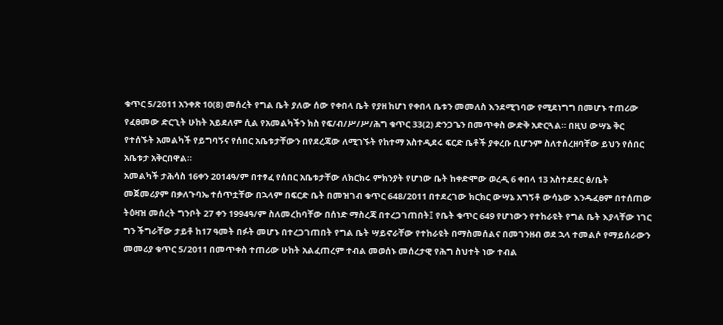ቁጥር 5/2011 አንቀጽ 10(8) መሰረት የግል ቤት ያለው ሰው የቀበላ ቤት የያዘ ከሆነ የቀበላ ቤቱን መመለስ እንደሚገባው የሚደነግግ በመሆኑ ተጠሪው የፈፀመው ድርጊት ሁከት አይደለም ሲል የአመልካችን ክስ የፍ/ብ/ሥ/ሥ/ሕግ ቁጥር 33(2) ድንጋጌን በመጥቀስ ውድቅ አድርጓል። በዚህ ውሣኔ ቅር የተሰኙት አመልካች የይግባኝና የሰበር አቤቱታቸውን በየደረጃው ለሚገኙት የከተማ አስተዲደሩ ፍርድ ቤቶች ያቀረቡ ቢሆንም ስለተሰረዘባቸው ይህን የሰበር አቤቱታ አቅርበዋል።
አመልካች ታሕሳስ 16ቀን 2014ዓ/ም በተፃፈ የሰበር አቤቱታቸው ለክርክሩ ምክንያት የሆነው ቤት ከቀድሞው ወረዲ 6 ቀበላ 13 አስተደደር ፅ/ቤት መጀመሪያም በቃለጉባኤ ተሰጥቷቸው በኋላም በፍርድ ቤት በመዝገብ ቁጥር 648/2011 በተደረገው ክርክር ውሣኔ አግኝቶ ውሳኔው እንዱፈፀም በተሰጠው ትዕዛዝ መሰረት ግንቦት 27 ቀን 1994ዓ/ም ስለመረከባቸው በሰነድ ማስረጃ በተረጋገጠበት፤ የቤት ቁጥር 649 የሆነውን የተከራዩት የግል ቤት እያላቸው ነገር ግን ችግራቸው ታይቶ ከ17 ዓመት በፉት መሆኑ በተረጋገጠበት የግል ቤት ሣይኖራቸው የተከራዩት በማስመሰልና በመገንዘብ ወደ ኋላ ተመልሶ የማይሰራውን መመሪያ ቁጥር 5/2011 በመጥቀስ ተጠሪው ሁከት አልፈጠረም ተብል መወሰኑ መሰረታዊ የሕግ ስህተት ነው ተብል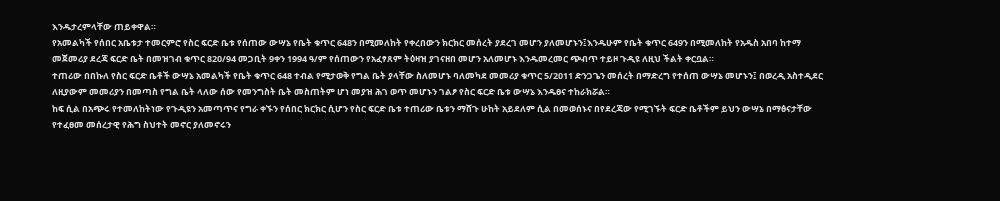እንዱታረምላቸው ጠይቀዋል።
የአመልካች የሰበር አቤቱታ ተመርምሮ የስር ፍርድ ቤቱ የሰጠው ውሣኔ የቤት ቁጥር 648ን በሚመለከት የቀረበውን ክርክር መሰረት ያደረገ መሆን ያለመሆኑን፤እንዱሁም የቤት ቁጥር 649ን በሚመለከት የአዱስ አበባ ከተማ መጀመሪያ ደረጃ ፍርድ ቤት በመዝገብ ቁጥር 820/94 መጋቢት 9ቀን 1994 ዓ/ም የሰጠውን የአፈፃጸም ትዕዛዝ ያገናዘበ መሆን አለመሆኑ እንዱመረመር ጭብጥ ተይዞ ጉዲዩ ለዚህ ችልት ቀርቧል።
ተጠሪው በበኩለ የስር ፍርድ ቤቶች ውሣኔ አመልካች የቤት ቁጥር 648 ተብል የሚታወቅ የግል ቤት ያላቸው ስለመሆኑ ባለመካደ መመሪያ ቁጥር 5/2011 ድንጋጌን መሰረት በማድረግ የተሰጠ ውሣኔ መሆኑን፤ በወረዲ አስተዲደር ለዚያውም መመሪያን በመጣስ የግል ቤት ላለው ሰው የመንግስት ቤት መስጠትም ሆነ መያዝ ሕገ ወጥ መሆኑን ገልፆ የስር ፍርድ ቤቱ ውሣኔ እንዱፀና ተከራክሯል።
ከፍ ሲል በአጭሩ የተመለከትነው የጉዲዩን አመጣጥና የግራ ቀኙን የሰበር ክርክር ሲሆን የስር ፍርድ ቤቱ ተጠሪው ቤቱን ማሸጉ ሁከት አይደለም ሲል በመወሰኑና በየደረጃው የሚገኙት ፍርድ ቤቶችም ይህን ውሣኔ በማፅናታቸው የተፈፀመ መሰረታዊ የሕግ ስህተት መኖር ያለመኖሩን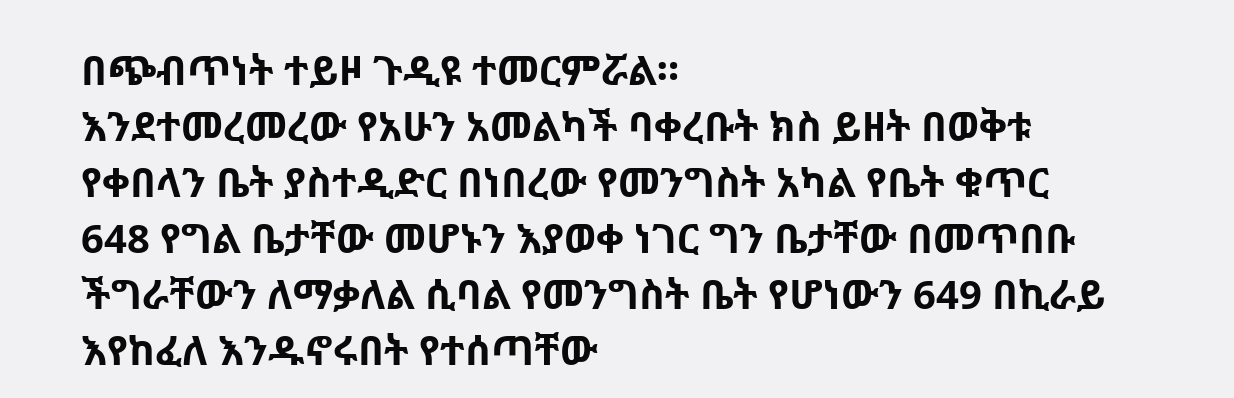በጭብጥነት ተይዞ ጉዲዩ ተመርምሯል።
እንደተመረመረው የአሁን አመልካች ባቀረቡት ክስ ይዘት በወቅቱ የቀበላን ቤት ያስተዲድር በነበረው የመንግስት አካል የቤት ቁጥር 648 የግል ቤታቸው መሆኑን እያወቀ ነገር ግን ቤታቸው በመጥበቡ ችግራቸውን ለማቃለል ሲባል የመንግስት ቤት የሆነውን 649 በኪራይ እየከፈለ እንዱኖሩበት የተሰጣቸው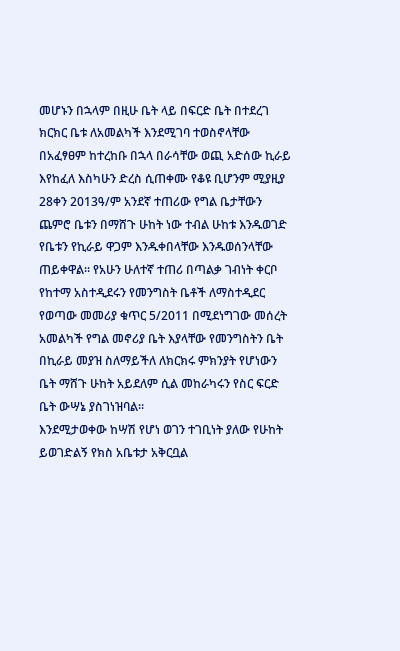መሆኑን በኋላም በዚሁ ቤት ላይ በፍርድ ቤት በተደረገ ክርክር ቤቱ ለአመልካች እንደሚገባ ተወስኖላቸው በአፈፃፀም ከተረከቡ በኋላ በራሳቸው ወጪ አድሰው ኪራይ እየከፈለ እስካሁን ድረስ ሲጠቀሙ የቆዩ ቢሆንም ሚያዚያ 28ቀን 2013ዓ/ም አንደኛ ተጠሪው የግል ቤታቸውን ጨምሮ ቤቱን በማሸጉ ሁከት ነው ተብል ሁከቱ እንዱወገድ የቤቱን የኪራይ ዋጋም እንዱቀበላቸው እንዱወሰንላቸው ጠይቀዋል። የአሁን ሁለተኛ ተጠሪ በጣልቃ ገብነት ቀርቦ የከተማ አስተዲደሩን የመንግስት ቤቶች ለማስተዲደር የወጣው መመሪያ ቁጥር 5/2011 በሚደነግገው መሰረት አመልካች የግል መኖሪያ ቤት እያላቸው የመንግስትን ቤት በኪራይ መያዝ ስለማይችለ ለክርክሩ ምክንያት የሆነውን ቤት ማሸጉ ሁከት አይደለም ሲል መከራካሩን የስር ፍርድ ቤት ውሣኔ ያስገነዝባል።
እንደሚታወቀው ከሣሽ የሆነ ወገን ተገቢነት ያለው የሁከት ይወገድልኝ የክስ አቤቱታ አቅርቧል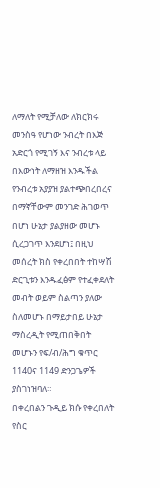ለማለት የሚቻለው ለክርክሩ መንስዓ የሆነው ንብረት በእጅ አድርጎ የሚገኝ እና ንብረቱ ላይ በእውነት ለማዘዝ እንዱችል የንብረቱ አያያዝ ያልተጭበረበረና በማኛቸውም መንገድ ሕገወጥ በሆነ ሁኔታ ያልያዘው መሆኑ ሲረጋገጥ እንደሆነ፤ በዚህ መሰረት ክስ የቀረበበት ተከሣሽ ድርጊቱን እንዱፈፅም የተፈቀደለት መብት ወይም ስልጣን ያለው ስለመሆኑ በማይታበይ ሁኔታ ማስረዲት የሚጠበቅበት መሆኑን የፍ/ብ/ሕግ ቁጥር 1140ና 1149 ድንጋጌዎች ያስገነዝባለ።
በቀረበልን ጉዲይ ክሱ የቀረበለት የስር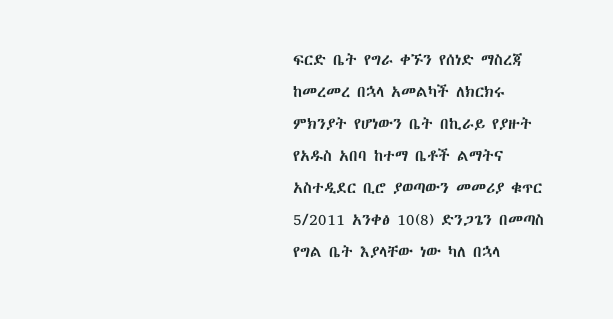ፍርድ ቤት የግራ ቀኙን የሰነድ ማስረጃ ከመረመረ በኋላ አመልካች ለክርክሩ ምክንያት የሆነውን ቤት በኪራይ የያዙት የአዱስ አበባ ከተማ ቤቶች ልማትና አስተዲደር ቢሮ ያወጣውን መመሪያ ቁጥር 5/2011 አንቀፅ 10(8) ድንጋጌን በመጣስ የግል ቤት እያላቸው ነው ካለ በኋላ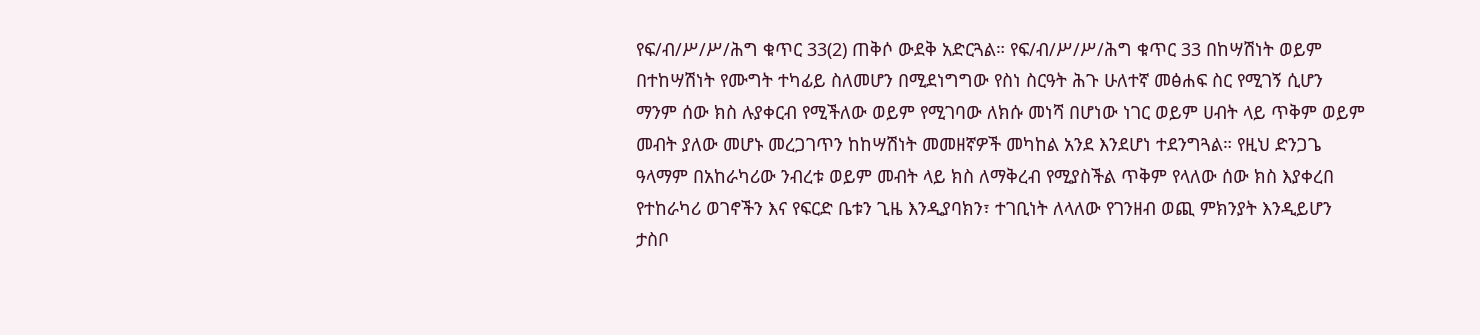የፍ/ብ/ሥ/ሥ/ሕግ ቁጥር 33(2) ጠቅሶ ውደቅ አድርጓል። የፍ/ብ/ሥ/ሥ/ሕግ ቁጥር 33 በከሣሽነት ወይም በተከሣሽነት የሙግት ተካፊይ ስለመሆን በሚደነግግው የስነ ስርዓት ሕጉ ሁለተኛ መፅሐፍ ስር የሚገኝ ሲሆን ማንም ሰው ክስ ሉያቀርብ የሚችለው ወይም የሚገባው ለክሱ መነሻ በሆነው ነገር ወይም ሀብት ላይ ጥቅም ወይም መብት ያለው መሆኑ መረጋገጥን ከከሣሽነት መመዘኛዎች መካከል አንደ እንደሆነ ተደንግጓል። የዚህ ድንጋጌ ዓላማም በአከራካሪው ንብረቱ ወይም መብት ላይ ክስ ለማቅረብ የሚያስችል ጥቅም የላለው ሰው ክስ እያቀረበ የተከራካሪ ወገኖችን እና የፍርድ ቤቱን ጊዜ እንዲያባክን፣ ተገቢነት ለላለው የገንዘብ ወጪ ምክንያት እንዲይሆን ታስቦ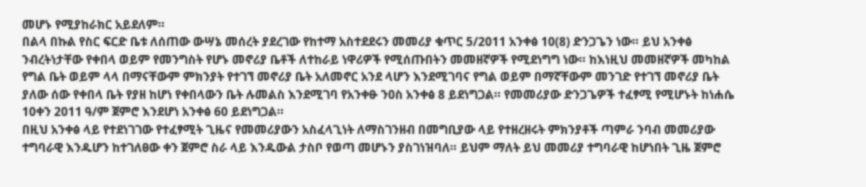መሆኑ የሚያከራክር አይደለም።
በልላ በኩል የስር ፍርድ ቤቱ ለሰጠው ውሣኔ መሰረት ያደረገው የከተማ አስተደደሩን መመሪያ ቁጥር 5/2011 አንቀፅ 10(8) ድንጋጌን ነው። ይህ አንቀፅ ንብረትነታቸው የቀበላ ወይም የመንግስት የሆኑ መኖሪያ ቤቶች ለተከራይ ነዋሪዎች የሚሰጡበትን መመዘኛዎች የሚደነግግ ነው። ከእነዚህ መመዘኛዎች መካከል የግል ቤት ወይም ላላ በማናቸውም ምክንያት የተገኘ መኖሪያ ቤት አለመኖር አንደ ላሆን እንደሚገባና የግል ወይም በማኛቸውም መንገድ የተገኘ መኖሪያ ቤት ያለው ሰው የቀበላ ቤት የያዘ ከሆነ የቀበላውን ቤት ሉመልስ እንደሚገባ የአንቀፁ ንዐስ አንቀፅ 8 ይደነግጋል። የመመሪያው ድንጋጌዎች ተፈፃሚ የሚሆኑት ከነሐሴ 10ቀን 2011 ዓ/ም ጀምሮ እንደሆነ አንቀፅ 60 ይደነግጋል።
በዚህ አንቀፅ ላይ የተደነገገው የተፈፃሚት ጊዜና የመመሪያውን አስፈላጊነት ለማስገንዘብ በመግቢያው ላይ የተዘረዘሩት ምክንያቶች ጣምራ ንባብ መመሪያው ተግባራዊ እንዱሆን ከተገለፀው ቀን ጀምሮ ስራ ላይ እንዱውል ታስቦ የወጣ መሆኑን ያስገነዝባለ። ይህም ማለት ይህ መመሪያ ተግባራዊ ከሆነበት ጊዜ ጀምሮ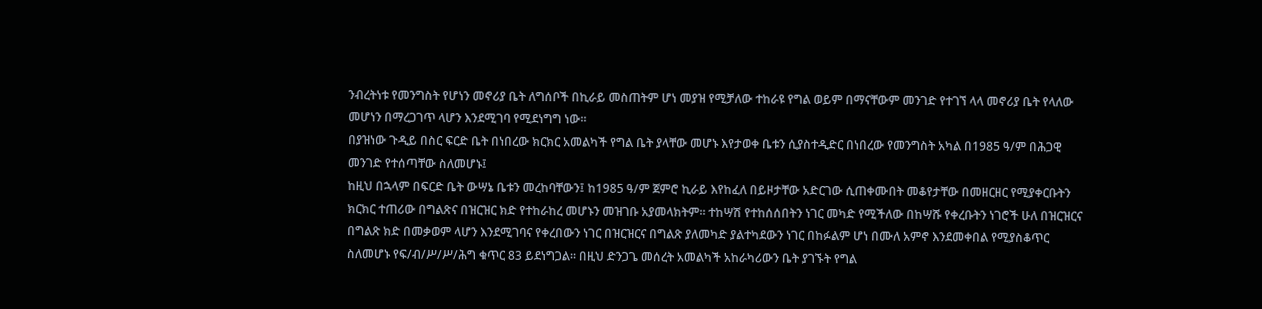ንብረትነቱ የመንግስት የሆነን መኖሪያ ቤት ለግሰቦች በኪራይ መስጠትም ሆነ መያዝ የሚቻለው ተከራዩ የግል ወይም በማናቸውም መንገድ የተገኘ ላላ መኖሪያ ቤት የላለው መሆነን በማረጋገጥ ላሆን እንደሚገባ የሚደነግግ ነው።
በያዝነው ጉዲይ በስር ፍርድ ቤት በነበረው ክርክር አመልካች የግል ቤት ያላቸው መሆኑ እየታወቀ ቤቱን ሲያስተዲድር በነበረው የመንግስት አካል በ1985 ዓ/ም በሕጋዊ መንገድ የተሰጣቸው ስለመሆኑ፤
ከዚህ በኋላም በፍርድ ቤት ውሣኔ ቤቱን መረከባቸውን፤ ከ1985 ዓ/ም ጀምሮ ኪራይ እየከፈለ በይዞታቸው አድርገው ሲጠቀሙበት መቆየታቸው በመዘርዘር የሚያቀርቡትን ክርክር ተጠሪው በግልጽና በዝርዝር ክድ የተከራከረ መሆኑን መዝገቡ አያመላክትም። ተከሣሽ የተከሰሰበትን ነገር መካድ የሚችለው በከሣሹ የቀረቡትን ነገሮች ሁለ በዝርዝርና በግልጽ ክድ በመቃወም ላሆን እንደሚገባና የቀረበውን ነገር በዝርዝርና በግልጽ ያለመካድ ያልተካደውን ነገር በከፉልም ሆነ በሙለ አምኖ እንደመቀበል የሚያስቆጥር ስለመሆኑ የፍ/ብ/ሥ/ሥ/ሕግ ቁጥር 83 ይደነግጋል። በዚህ ድንጋጌ መሰረት አመልካች አከራካሪውን ቤት ያገኙት የግል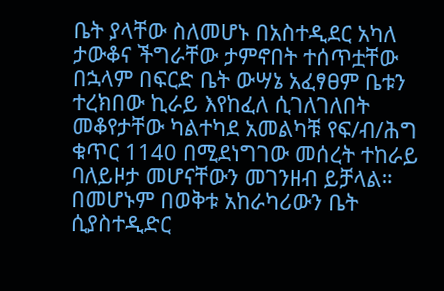ቤት ያላቸው ስለመሆኑ በአስተዲደር አካለ ታውቆና ችግራቸው ታምኖበት ተሰጥቷቸው በኋላም በፍርድ ቤት ውሣኔ አፈፃፀም ቤቱን ተረክበው ኪራይ እየከፈለ ሲገለገለበት መቆየታቸው ካልተካደ አመልካቹ የፍ/ብ/ሕግ ቁጥር 1140 በሚደነግገው መሰረት ተከራይ ባለይዞታ መሆናቸውን መገንዘብ ይቻላል።
በመሆኑም በወቅቱ አከራካሪውን ቤት ሲያስተዲድር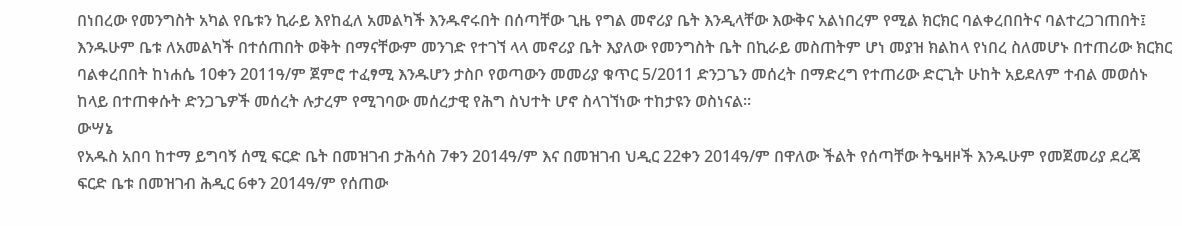በነበረው የመንግስት አካል የቤቱን ኪራይ እየከፈለ አመልካች እንዱኖሩበት በሰጣቸው ጊዜ የግል መኖሪያ ቤት እንዲላቸው እውቅና አልነበረም የሚል ክርክር ባልቀረበበትና ባልተረጋገጠበት፤ እንዱሁም ቤቱ ለአመልካች በተሰጠበት ወቅት በማናቸውም መንገድ የተገኘ ላላ መኖሪያ ቤት እያለው የመንግስት ቤት በኪራይ መስጠትም ሆነ መያዝ ክልከላ የነበረ ስለመሆኑ በተጠሪው ክርክር ባልቀረበበት ከነሐሴ 10ቀን 2011ዓ/ም ጀምሮ ተፈፃሚ እንዱሆን ታስቦ የወጣውን መመሪያ ቁጥር 5/2011 ድንጋጌን መሰረት በማድረግ የተጠሪው ድርጊት ሁከት አይደለም ተብል መወሰኑ ከላይ በተጠቀሱት ድንጋጌዎች መሰረት ሉታረም የሚገባው መሰረታዊ የሕግ ስህተት ሆኖ ስላገኘነው ተከታዩን ወስነናል።
ውሣኔ
የአዱስ አበባ ከተማ ይግባኝ ሰሚ ፍርድ ቤት በመዝገብ ታሕሳስ 7ቀን 2014ዓ/ም እና በመዝገብ ህዲር 22ቀን 2014ዓ/ም በዋለው ችልት የሰጣቸው ትዔዛዞች እንዱሁም የመጀመሪያ ደረጃ ፍርድ ቤቱ በመዝገብ ሕዲር 6ቀን 2014ዓ/ም የሰጠው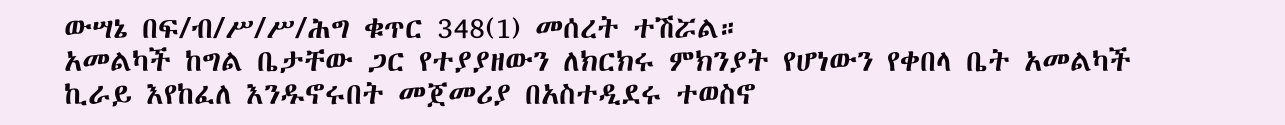ውሣኔ በፍ/ብ/ሥ/ሥ/ሕግ ቁጥር 348(1) መሰረት ተሽሯል።
አመልካች ከግል ቤታቸው ጋር የተያያዘውን ለክርክሩ ምክንያት የሆነውን የቀበላ ቤት አመልካች ኪራይ እየከፈለ እንዱኖሩበት መጀመሪያ በአስተዲደሩ ተወስኖ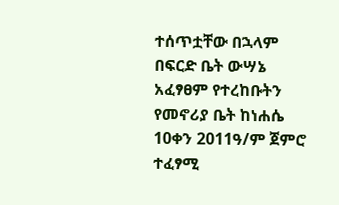ተሰጥቷቸው በኋላም በፍርድ ቤት ውሣኔ አፈፃፀም የተረከቡትን የመኖሪያ ቤት ከነሐሴ 10ቀን 2011ዓ/ም ጀምሮ ተፈፃሚ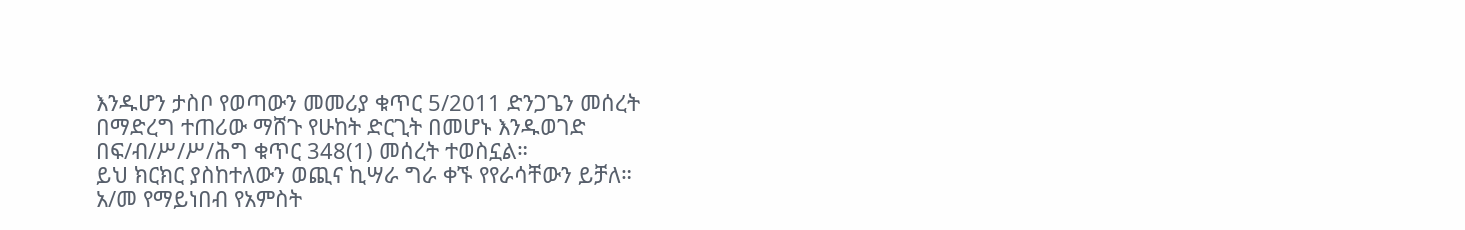እንዱሆን ታስቦ የወጣውን መመሪያ ቁጥር 5/2011 ድንጋጌን መሰረት በማድረግ ተጠሪው ማሸጉ የሁከት ድርጊት በመሆኑ እንዱወገድ በፍ/ብ/ሥ/ሥ/ሕግ ቁጥር 348(1) መሰረት ተወስኗል።
ይህ ክርክር ያስከተለውን ወጪና ኪሣራ ግራ ቀኙ የየራሳቸውን ይቻለ።
አ/መ የማይነበብ የአምስት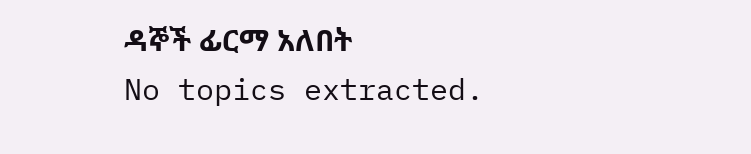ዳኞች ፊርማ አለበት
No topics extracted.